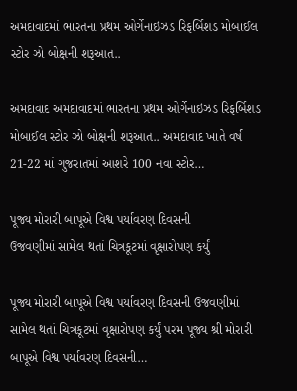અમદાવાદમાં ભારતના પ્રથમ ઓર્ગેનાઇઝડ રિફર્બિશડ મોબાઈલ સ્ટોર ઝો બોક્ષની શરૂઆત..

અમદાવાદ અમદાવાદમાં ભારતના પ્રથમ ઓર્ગેનાઇઝડ રિફર્બિશડ મોબાઈલ સ્ટોર ઝો બોક્ષની શરૂઆત.. અમદાવાદ ખાતે વર્ષ 21-22 માં ગુજરાતમાં આશરે 100 નવા સ્ટોર…

પૂજ્ય મોરારી બાપૂએ વિશ્વ પર્યાવરણ દિવસની
ઉજવણીમાં સામેલ થતાં ચિત્રકૂટમાં વૃક્ષારોપણ કર્યું

પૂજ્ય મોરારી બાપૂએ વિશ્વ પર્યાવરણ દિવસની ઉજવણીમાં સામેલ થતાં ચિત્રકૂટમાં વૃક્ષારોપણ કર્યું પરમ પૂજ્ય શ્રી મોરારી બાપૂએ વિશ્વ પર્યાવરણ દિવસની…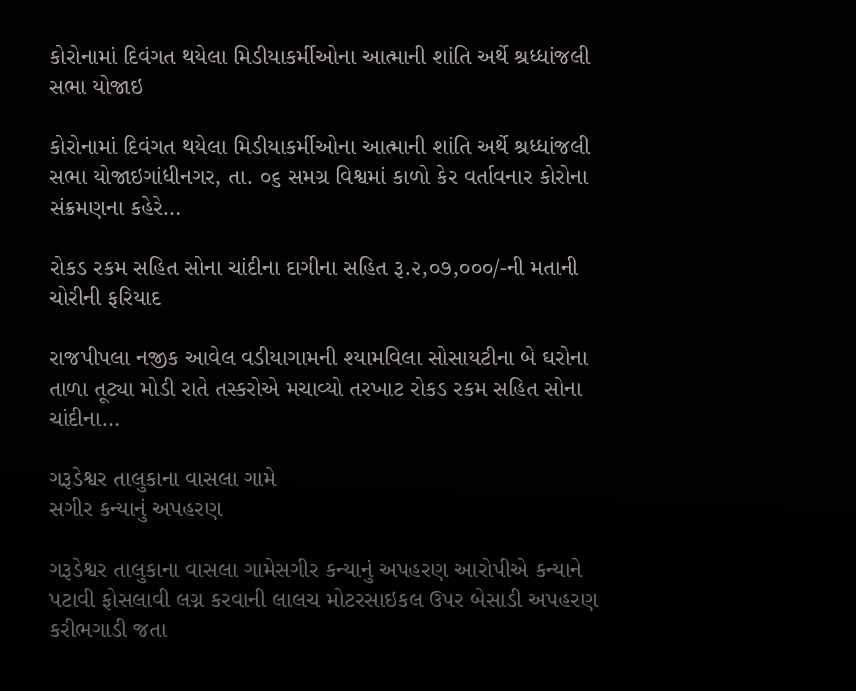કોરોનામાં દિવંગત થયેલા મિડીયાકર્મીઓના આત્માની શાંતિ અર્થે શ્રધ્ધાંજલી સભા યોજાઇ

કોરોનામાં દિવંગત થયેલા મિડીયાકર્મીઓના આત્માની શાંતિ અર્થે શ્રધ્ધાંજલી સભા યોજાઇગાંધીનગર, તા. ૦૬ સમગ્ર વિશ્વમાં કાળો કેર વર્તાવનાર કોરોના સંક્રમણના કહેરે…

રોકડ રકમ સહિત સોના ચાંદીના દાગીના સહિત રૂ.૨,૦૭,૦૦૦/-ની મતાની ચોરીની ફરિયાદ

રાજપીપલા નજીક આવેલ વડીયાગામની શ્યામવિલા સોસાયટીના બે ઘરોના તાળા તૂટ્યા મોડી રાતે તસ્કરોએ મચાવ્યો તરખાટ રોકડ રકમ સહિત સોના ચાંદીના…

ગરૂડેશ્વર તાલુકાના વાસલા ગામે
સગીર કન્યાનું અપહરણ

ગરૂડેશ્વર તાલુકાના વાસલા ગામેસગીર કન્યાનું અપહરણ આરોપીએ કન્યાને પટાવી ફોસલાવી લગ્ન કરવાની લાલચ મોટરસાઇકલ ઉપર બેસાડી અપહરણ કરીભગાડી જતા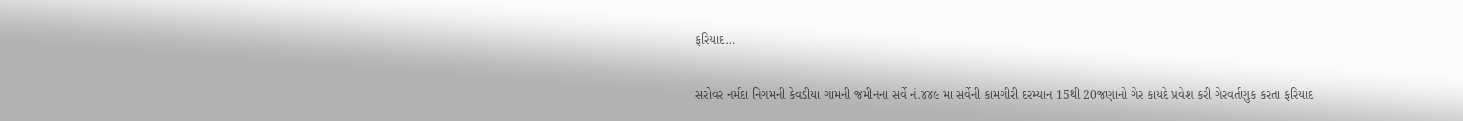ફરિયાદ…

સરોવર નર્મદા નિગમની કેવડીયા ગામની જમીનના સર્વે નં.૪૪૯ મા સર્વેની કામગીરી દરમ્યાન 15થી 20જણાનો ગેર કાયદે પ્રવેશ કરી ગેરવર્તણુક કરતા ફરિયાદ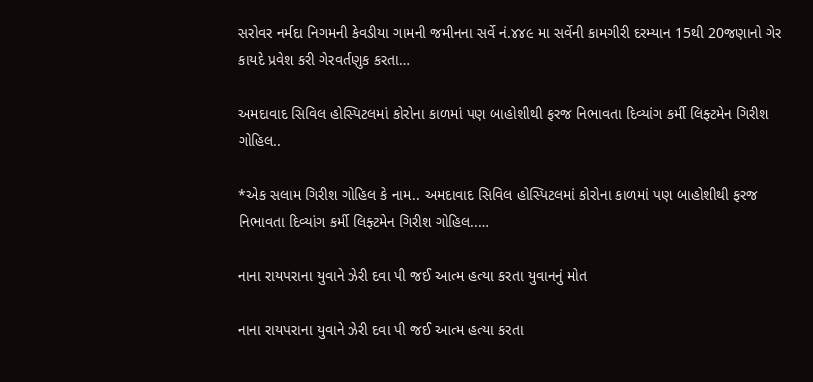સરોવર નર્મદા નિગમની કેવડીયા ગામની જમીનના સર્વે નં.૪૪૯ મા સર્વેની કામગીરી દરમ્યાન 15થી 20જણાનો ગેર કાયદે પ્રવેશ કરી ગેરવર્તણુક કરતા…

અમદાવાદ સિવિલ હોસ્પિટલમાં કોરોના કાળમાં પણ બાહોશીથી ફરજ નિભાવતા દિવ્યાંગ કર્મી લિફ્ટમેન ગિરીશ ગોહિલ..

*એક સલામ ગિરીશ ગોહિલ કે નામ.. અમદાવાદ સિવિલ હોસ્પિટલમાં કોરોના કાળમાં પણ બાહોશીથી ફરજ નિભાવતા દિવ્યાંગ કર્મી લિફ્ટમેન ગિરીશ ગોહિલ..…

નાના રાયપરાના યુવાને ઝેરી દવા પી જઈ આત્મ હત્યા કરતા યુવાનનું મોત

નાના રાયપરાના યુવાને ઝેરી દવા પી જઈ આત્મ હત્યા કરતા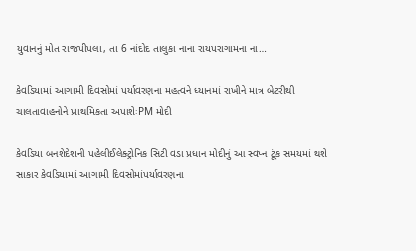યુવાનનું મોત રાજપીપલા, તા 6 નાંદોદ તાલુકા નાના રાયપરાગામના ના…

કેવડિયામાં આગામી દિવસોમાં પર્યાવરણના મહત્વને ધ્યાનમાં રાખીને માત્ર બેટરીથી ચાલતાવાહનોને પ્રાથમિકતા અપાશેઃPM મોદી

કેવડિયા બનશેદેશની પહેલીઈલેક્ટ્રોનિક સિટી વડા પ્રધાન મોદીનું આ સ્વપ્ન ટૂંક સમયમાં થશે સાકાર કેવડિયામાં આગામી દિવસોમાંપર્યાવરણના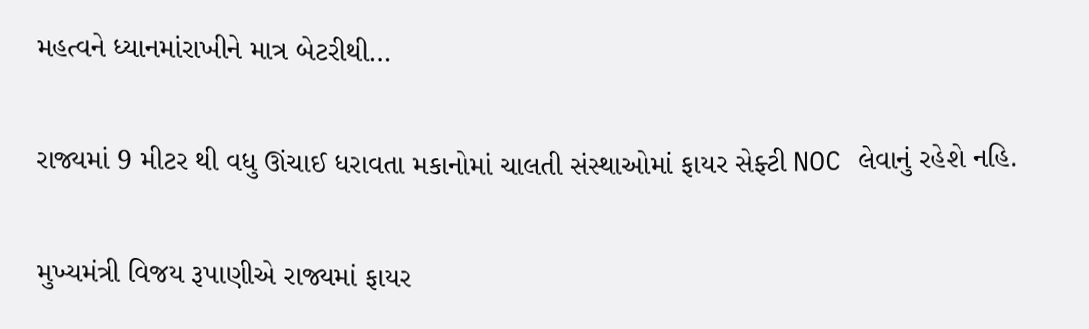મહત્વને ધ્યાનમાંરાખીને માત્ર બેટરીથી…

રાજ્યમાં 9 મીટર થી વધુ ઊંચાઈ ધરાવતા મકાનોમાં ચાલતી સંસ્થાઓમાં ફાયર સેફ્ટી NOC લેવાનું રહેશે નહિ.

મુખ્યમંત્રી વિજય રૂપાણીએ રાજ્યમાં ફાયર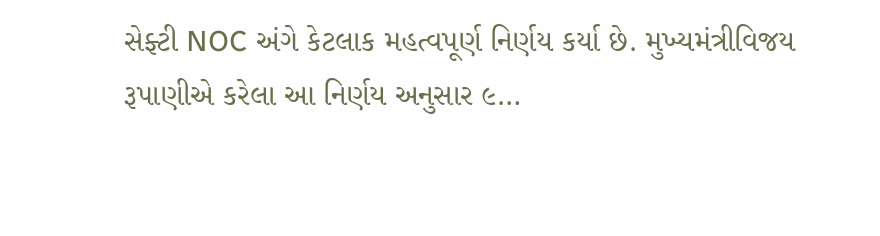સેફ્ટી NOC અંગે કેટલાક મહત્વપૂર્ણ નિર્ણય કર્યા છે. મુખ્યમંત્રીવિજય રૂપાણીએ કરેલા આ નિર્ણય અનુસાર ૯…